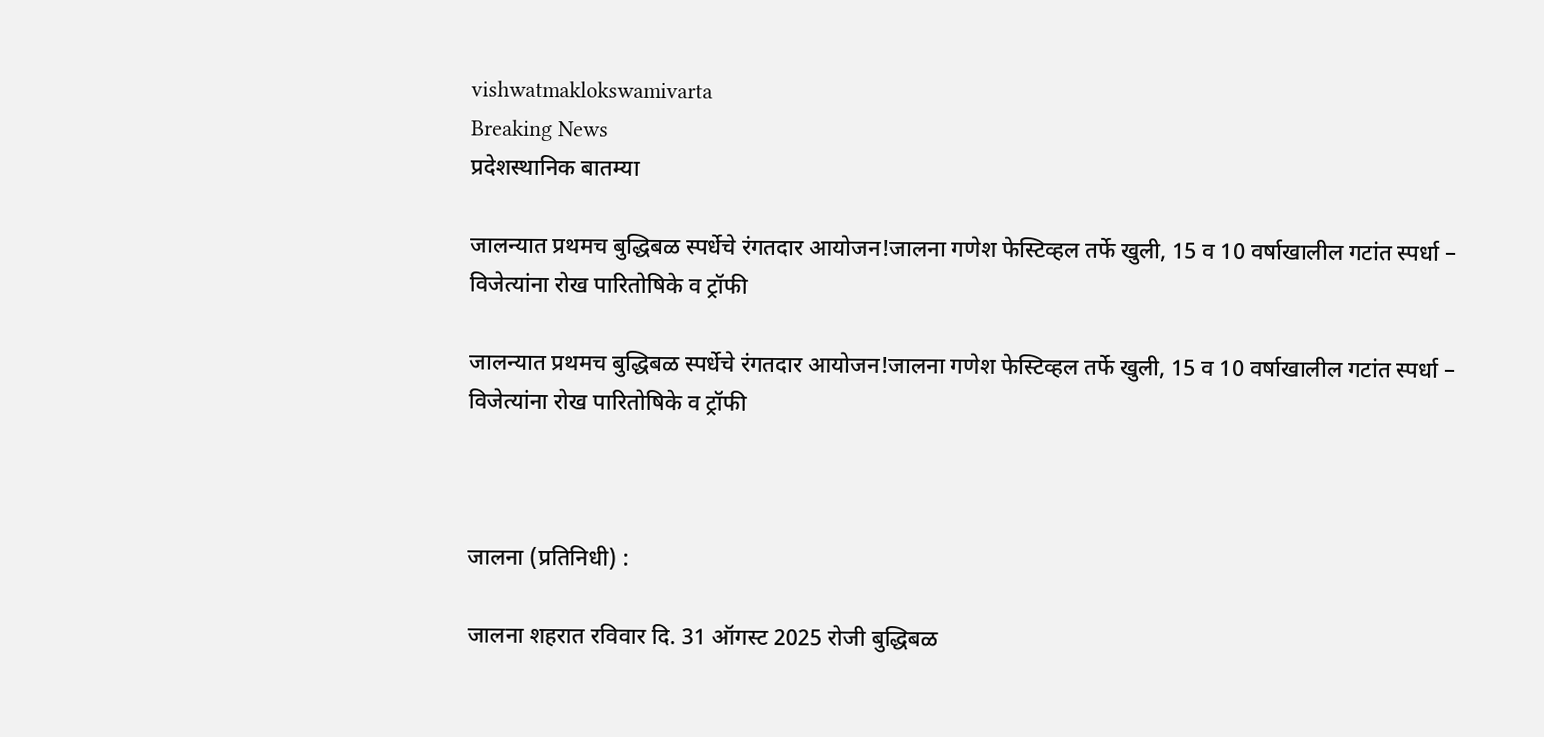vishwatmaklokswamivarta
Breaking News
प्रदेशस्थानिक बातम्या

जालन्यात प्रथमच बुद्धिबळ स्पर्धेचे रंगतदार आयोजन!जालना गणेश फेस्टिव्हल तर्फे खुली, 15 व 10 वर्षाखालील गटांत स्पर्धा – विजेत्यांना रोख पारितोषिके व ट्रॉफी

जालन्यात प्रथमच बुद्धिबळ स्पर्धेचे रंगतदार आयोजन!जालना गणेश फेस्टिव्हल तर्फे खुली, 15 व 10 वर्षाखालील गटांत स्पर्धा – विजेत्यांना रोख पारितोषिके व ट्रॉफी



जालना (प्रतिनिधी) :

जालना शहरात रविवार दि. 31 ऑगस्ट 2025 रोजी बुद्धिबळ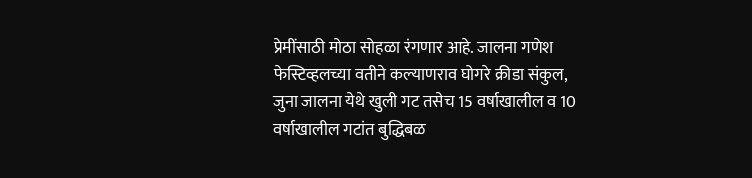प्रेमींसाठी मोठा सोहळा रंगणार आहे. जालना गणेश फेस्टिव्हलच्या वतीने कल्याणराव घोगरे क्रीडा संकुल, जुना जालना येथे खुली गट तसेच 15 वर्षाखालील व 10 वर्षाखालील गटांत बुद्धिबळ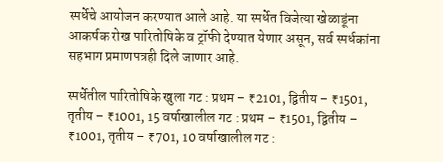स्पर्धेचे आयोजन करण्यात आले आहे. या स्पर्धेत विजेत्या खेळाडूंना आकर्षक रोख पारितोषिके व ट्रॉफी देण्यात येणार असून, सर्व स्पर्धकांना सहभाग प्रमाणपत्रही दिले जाणार आहे.

स्पर्धेतील पारितोषिके खुला गट : प्रथम – ₹2101, द्वितीय – ₹1501, तृतीय – ₹1001, 15 वर्षाखालील गट : प्रथम – ₹1501, द्वितीय – ₹1001, तृतीय – ₹701, 10 वर्षाखालील गट :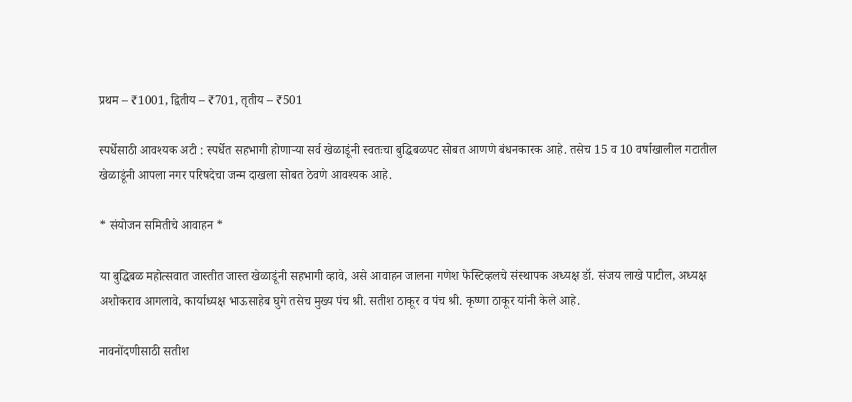प्रथम – ₹1001, द्वितीय – ₹701, तृतीय – ₹501

स्पर्धेसाठी आवश्यक अटी : स्पर्धेत सहभागी होणाऱ्या सर्व खेळाडूंनी स्वतःचा बुद्धिबळपट सोबत आणणे बंधनकारक आहे. तसेच 15 व 10 वर्षाखालील गटातील खेळाडूंनी आपला नगर परिषदेचा जन्म दाखला सोबत ठेवणे आवश्यक आहे.

* संयोजन समितीचे आवाहन *

या बुद्धिबळ महोत्सवात जास्तीत जास्त खेळाडूंनी सहभागी व्हावे, असे आवाहन जालना गणेश फेस्टिव्हलचे संस्थापक अध्यक्ष डॉ. संजय लाखे पाटील, अध्यक्ष अशोकराव आगलावे, कार्याध्यक्ष भाऊसाहेब घुगे तसेच मुख्य पंच श्री. सतीश ठाकूर व पंच श्री. कृष्णा ठाकूर यांनी केले आहे.

नावनोंदणीसाठी सतीश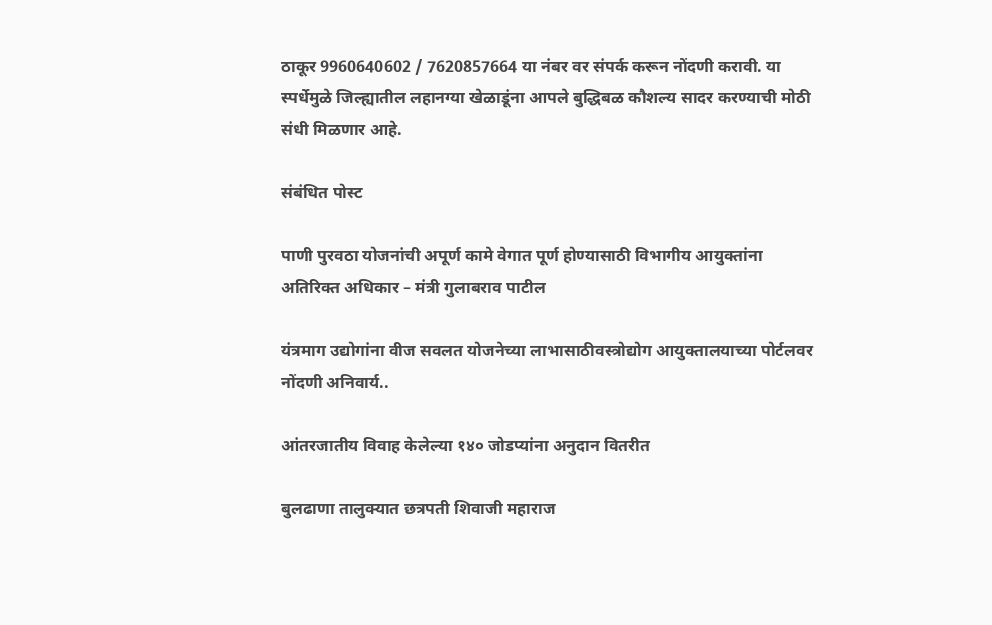ठाकूर 9960640602 / 7620857664 या नंबर वर संपर्क करून नोंदणी करावी. या स्पर्धेमुळे जिल्ह्यातील लहानग्या खेळाडूंना आपले बुद्धिबळ कौशल्य सादर करण्याची मोठी संधी मिळणार आहे.

संबंधित पोस्ट

पाणी पुरवठा योजनांची अपूर्ण कामे वेगात पूर्ण होण्यासाठी विभागीय आयुक्तांना अतिरिक्त अधिकार – मंत्री गुलाबराव पाटील

यंत्रमाग उद्योगांना वीज सवलत योजनेच्या लाभासाठीवस्त्रोद्योग आयुक्तालयाच्या पोर्टलवर नोंदणी अनिवार्य..

आंतरजातीय विवाह केलेल्या १४० जोडप्यांना अनुदान वितरीत

बुलढाणा तालुक्यात छत्रपती शिवाजी महाराज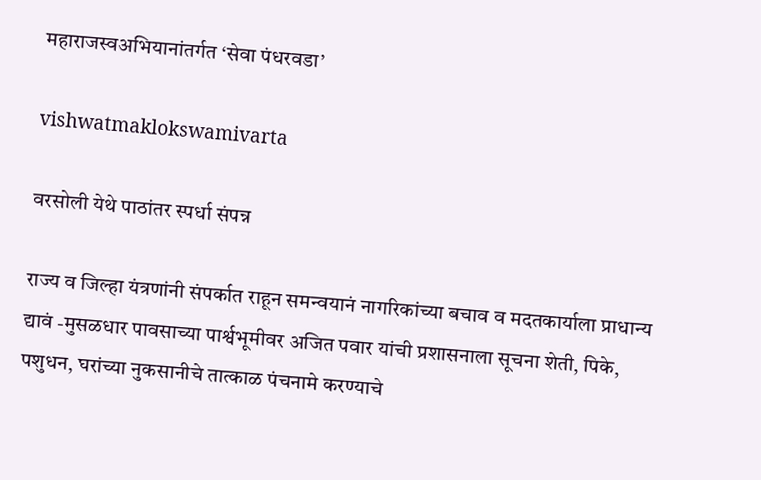महाराजस्वअभियानांतर्गत ‘सेवा पंधरवडा’

vishwatmaklokswamivarta

वरसोली येथे पाठांतर स्पर्धा संपन्न

राज्य व जिल्हा यंत्रणांनी संपर्कात राहून समन्वयानं नागरिकांच्या बचाव व मदतकार्याला प्राधान्य द्यावं -मुसळधार पावसाच्या पार्श्वभूमीवर अजित पवार यांची प्रशासनाला सूचना शेती, पिके, पशुधन, घरांच्या नुकसानीचे तात्काळ पंचनामे करण्याचे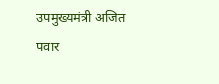उपमुख्यमंत्री अजित पवार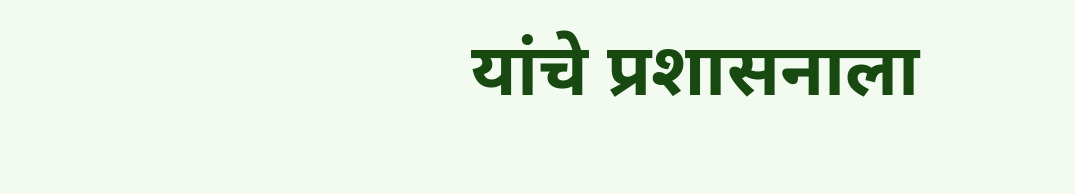यांचे प्रशासनाला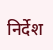निर्देश